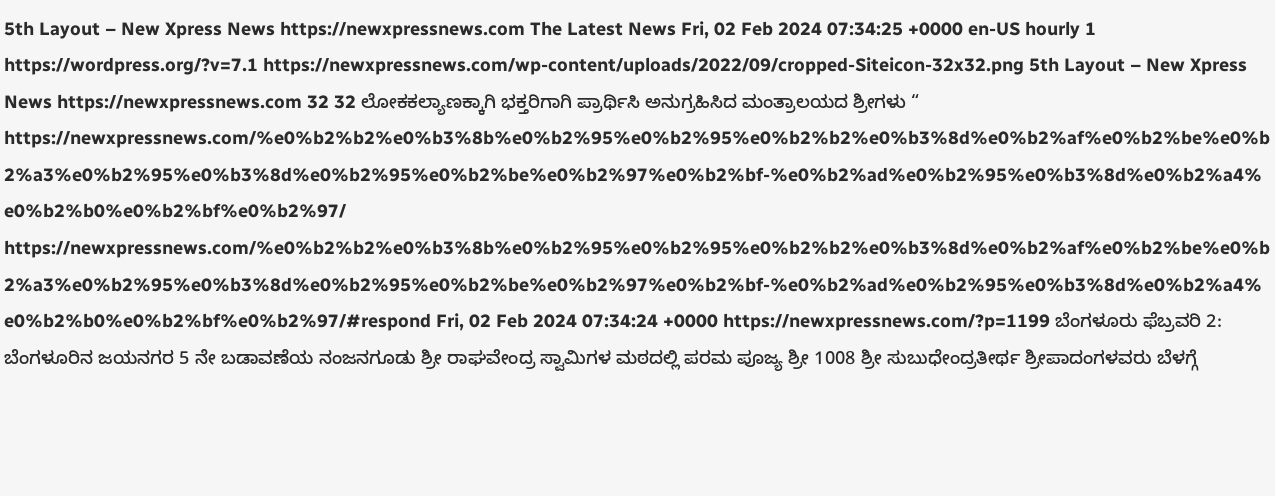5th Layout – New Xpress News https://newxpressnews.com The Latest News Fri, 02 Feb 2024 07:34:25 +0000 en-US hourly 1 https://wordpress.org/?v=7.1 https://newxpressnews.com/wp-content/uploads/2022/09/cropped-Siteicon-32x32.png 5th Layout – New Xpress News https://newxpressnews.com 32 32 ಲೋಕಕಲ್ಯಾಣಕ್ಕಾಗಿ ಭಕ್ತರಿಗಾಗಿ ಪ್ರಾರ್ಥಿಸಿ ಅನುಗ್ರಹಿಸಿದ ಮಂತ್ರಾಲಯದ ಶ್ರೀಗಳು “ https://newxpressnews.com/%e0%b2%b2%e0%b3%8b%e0%b2%95%e0%b2%95%e0%b2%b2%e0%b3%8d%e0%b2%af%e0%b2%be%e0%b2%a3%e0%b2%95%e0%b3%8d%e0%b2%95%e0%b2%be%e0%b2%97%e0%b2%bf-%e0%b2%ad%e0%b2%95%e0%b3%8d%e0%b2%a4%e0%b2%b0%e0%b2%bf%e0%b2%97/ https://newxpressnews.com/%e0%b2%b2%e0%b3%8b%e0%b2%95%e0%b2%95%e0%b2%b2%e0%b3%8d%e0%b2%af%e0%b2%be%e0%b2%a3%e0%b2%95%e0%b3%8d%e0%b2%95%e0%b2%be%e0%b2%97%e0%b2%bf-%e0%b2%ad%e0%b2%95%e0%b3%8d%e0%b2%a4%e0%b2%b0%e0%b2%bf%e0%b2%97/#respond Fri, 02 Feb 2024 07:34:24 +0000 https://newxpressnews.com/?p=1199 ಬೆಂಗಳೂರು ಫೆಬ್ರವರಿ 2: ಬೆಂಗಳೂರಿನ ಜಯನಗರ 5 ನೇ ಬಡಾವಣೆಯ ನಂಜನಗೂಡು ಶ್ರೀ ರಾಘವೇಂದ್ರ ಸ್ವಾಮಿಗಳ ಮಠದಲ್ಲಿ ಪರಮ ಪೂಜ್ಯ ಶ್ರೀ 1008 ಶ್ರೀ ಸುಬುಧೇಂದ್ರತೀರ್ಥ ಶ್ರೀಪಾದಂಗಳವರು ಬೆಳಗ್ಗೆ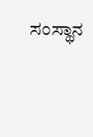ಸಂಸ್ಥಾನ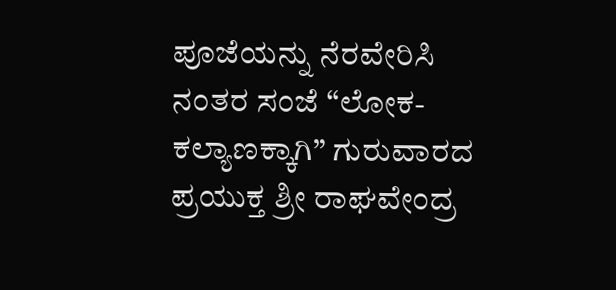ಪೂಜೆಯನ್ನು ನೆರವೇರಿಸಿ ನಂತರ ಸಂಜೆ “ಲೋಕ-ಕಲ್ಯಾಣಕ್ಕಾಗಿ” ಗುರುವಾರದ ಪ್ರಯುಕ್ತ ಶ್ರೀ ರಾಘವೇಂದ್ರ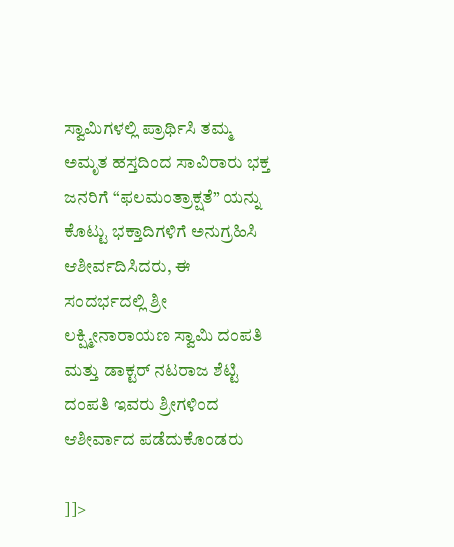ಸ್ವಾಮಿಗಳಲ್ಲಿ ಪ್ರಾರ್ಥಿಸಿ ತಮ್ಮ ಅಮೃತ ಹಸ್ತದಿಂದ ಸಾವಿರಾರು ಭಕ್ತ ಜನರಿಗೆ “ಫಲಮಂತ್ರಾಕ್ಷತೆ” ಯನ್ನು ಕೊಟ್ಟು ಭಕ್ತಾದಿಗಳಿಗೆ ಅನುಗ್ರಹಿಸಿ ಆಶೀರ್ವದಿಸಿದರು, ಈ ಸಂದರ್ಭದಲ್ಲಿ ಶ್ರೀ ಲಕ್ಷ್ಮೀನಾರಾಯಣ ಸ್ವಾಮಿ ದಂಪತಿ ಮತ್ತು ಡಾಕ್ಟರ್ ನಟರಾಜ ಶೆಟ್ಟಿ ದಂಪತಿ ಇವರು ಶ್ರೀಗಳಿಂದ ಆಶೀರ್ವಾದ ಪಡೆದುಕೊಂಡರು

]]>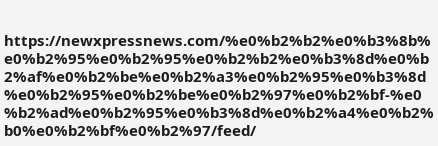https://newxpressnews.com/%e0%b2%b2%e0%b3%8b%e0%b2%95%e0%b2%95%e0%b2%b2%e0%b3%8d%e0%b2%af%e0%b2%be%e0%b2%a3%e0%b2%95%e0%b3%8d%e0%b2%95%e0%b2%be%e0%b2%97%e0%b2%bf-%e0%b2%ad%e0%b2%95%e0%b3%8d%e0%b2%a4%e0%b2%b0%e0%b2%bf%e0%b2%97/feed/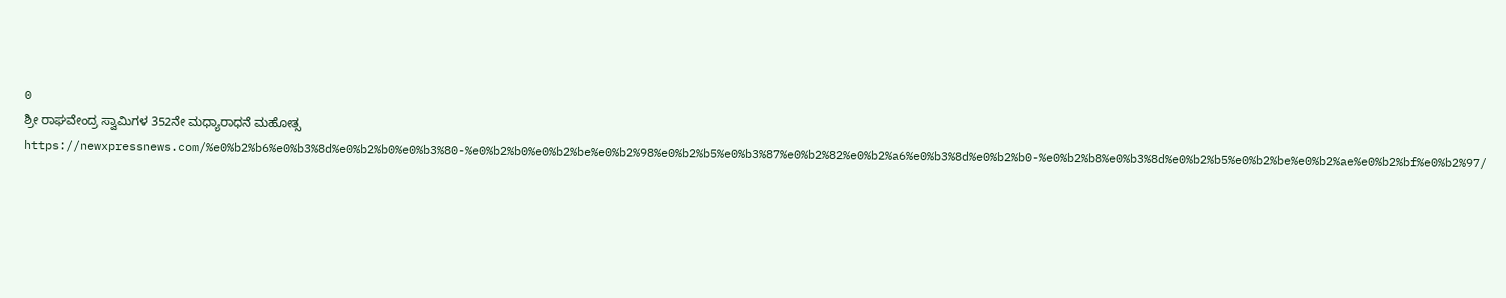0
ಶ್ರೀ ರಾಘವೇಂದ್ರ ಸ್ವಾಮಿಗಳ 352ನೇ ಮಧ್ಯಾರಾಧನೆ ಮಹೋತ್ಸ https://newxpressnews.com/%e0%b2%b6%e0%b3%8d%e0%b2%b0%e0%b3%80-%e0%b2%b0%e0%b2%be%e0%b2%98%e0%b2%b5%e0%b3%87%e0%b2%82%e0%b2%a6%e0%b3%8d%e0%b2%b0-%e0%b2%b8%e0%b3%8d%e0%b2%b5%e0%b2%be%e0%b2%ae%e0%b2%bf%e0%b2%97/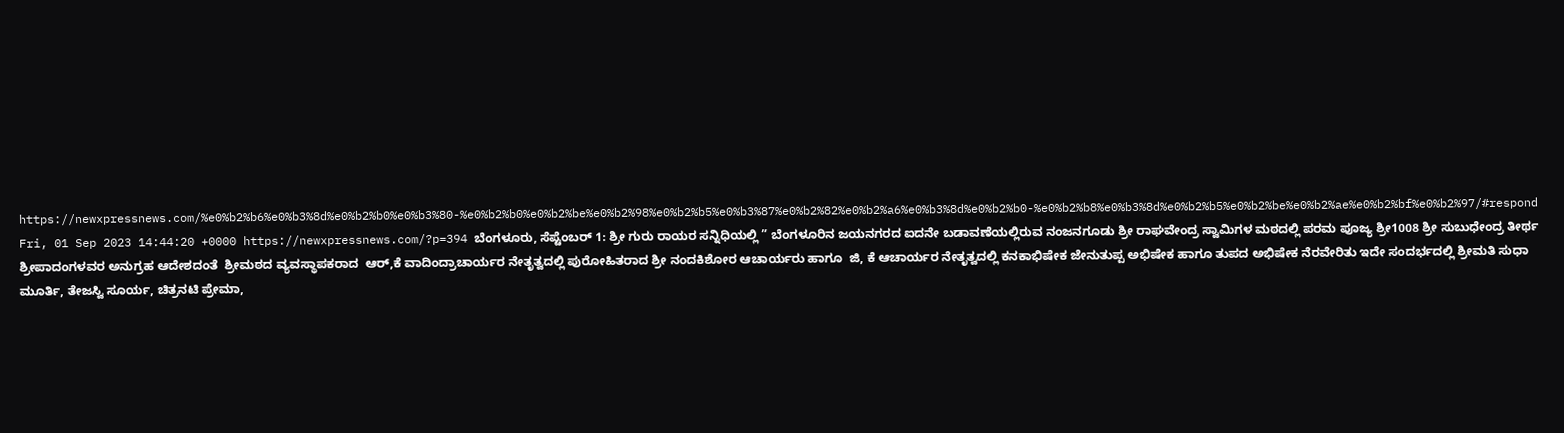https://newxpressnews.com/%e0%b2%b6%e0%b3%8d%e0%b2%b0%e0%b3%80-%e0%b2%b0%e0%b2%be%e0%b2%98%e0%b2%b5%e0%b3%87%e0%b2%82%e0%b2%a6%e0%b3%8d%e0%b2%b0-%e0%b2%b8%e0%b3%8d%e0%b2%b5%e0%b2%be%e0%b2%ae%e0%b2%bf%e0%b2%97/#respond Fri, 01 Sep 2023 14:44:20 +0000 https://newxpressnews.com/?p=394 ಬೆಂಗಳೂರು, ಸೆಪ್ಟೆಂಬರ್ 1: ಶ್ರೀ ಗುರು ರಾಯರ ಸನ್ನಿಧಿಯಲ್ಲಿ ” ಬೆಂಗಳೂರಿನ ಜಯನಗರದ ಐದನೇ ಬಡಾವಣೆಯಲ್ಲಿರುವ ನಂಜನಗೂಡು ಶ್ರೀ ರಾಘವೇಂದ್ರ ಸ್ವಾಮಿಗಳ ಮಠದಲ್ಲಿ ಪರಮ ಪೂಜ್ಯ ಶ್ರೀ1008 ಶ್ರೀ ಸುಬುಧೇಂದ್ರ ತೀರ್ಥ ಶ್ರೀಪಾದಂಗಳವರ ಅನುಗ್ರಹ ಆದೇಶದಂತೆ  ಶ್ರೀಮಠದ ವ್ಯವಸ್ಥಾಪಕರಾದ  ಆರ್,ಕೆ ವಾದಿಂದ್ರಾಚಾರ್ಯರ ನೇತೃತ್ವದಲ್ಲಿ ಪುರೋಹಿತರಾದ ಶ್ರೀ ನಂದಕಿಶೋರ ಆಚಾರ್ಯರು ಹಾಗೂ  ಜಿ, ಕೆ ಆಚಾರ್ಯರ ನೇತೃತ್ವದಲ್ಲಿ ಕನಕಾಭಿಷೇಕ ಜೇನುತುಪ್ಪ ಅಭಿಷೇಕ ಹಾಗೂ ತುಪದ ಅಭಿಷೇಕ ನೆರವೇರಿತು ಇದೇ ಸಂದರ್ಭದಲ್ಲಿ ಶ್ರೀಮತಿ ಸುಧಾ ಮೂರ್ತಿ, ತೇಜಸ್ವಿ ಸೂರ್ಯ, ಚಿತ್ರನಟಿ ಪ್ರೇಮಾ,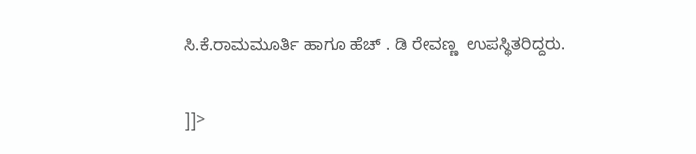ಸಿ.ಕೆ.ರಾಮಮೂರ್ತಿ ಹಾಗೂ ಹೆಚ್ . ಡಿ ರೇವಣ್ಣ  ಉಪಸ್ಥಿತರಿದ್ದರು.

]]>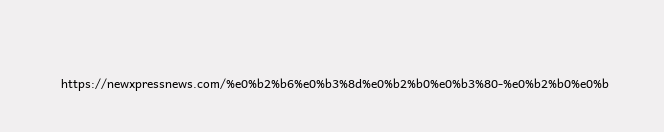https://newxpressnews.com/%e0%b2%b6%e0%b3%8d%e0%b2%b0%e0%b3%80-%e0%b2%b0%e0%b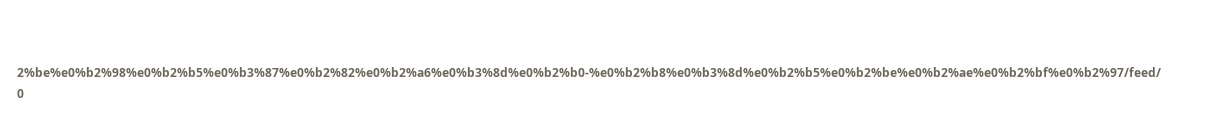2%be%e0%b2%98%e0%b2%b5%e0%b3%87%e0%b2%82%e0%b2%a6%e0%b3%8d%e0%b2%b0-%e0%b2%b8%e0%b3%8d%e0%b2%b5%e0%b2%be%e0%b2%ae%e0%b2%bf%e0%b2%97/feed/ 0